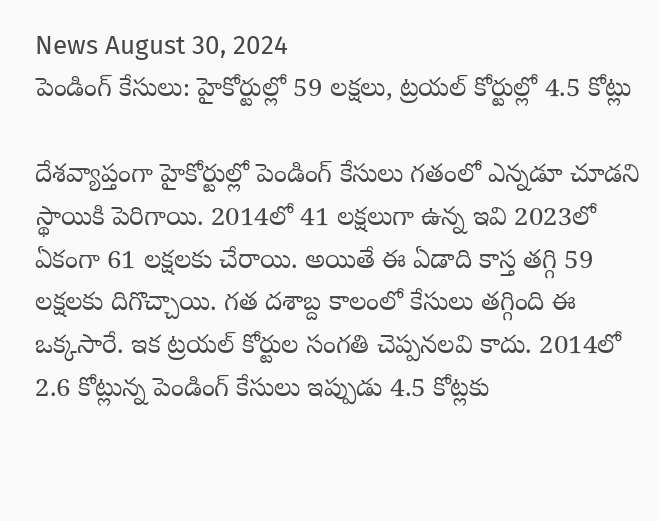News August 30, 2024
పెండింగ్ కేసులు: హైకోర్టుల్లో 59 లక్షలు, ట్రయల్ కోర్టుల్లో 4.5 కోట్లు

దేశవ్యాప్తంగా హైకోర్టుల్లో పెండింగ్ కేసులు గతంలో ఎన్నడూ చూడని స్థాయికి పెరిగాయి. 2014లో 41 లక్షలుగా ఉన్న ఇవి 2023లో ఏకంగా 61 లక్షలకు చేరాయి. అయితే ఈ ఏడాది కాస్త తగ్గి 59 లక్షలకు దిగొచ్చాయి. గత దశాబ్ద కాలంలో కేసులు తగ్గింది ఈ ఒక్కసారే. ఇక ట్రయల్ కోర్టుల సంగతి చెప్పనలవి కాదు. 2014లో 2.6 కోట్లున్న పెండింగ్ కేసులు ఇప్పుడు 4.5 కోట్లకు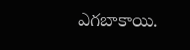ఎగబాకాయి.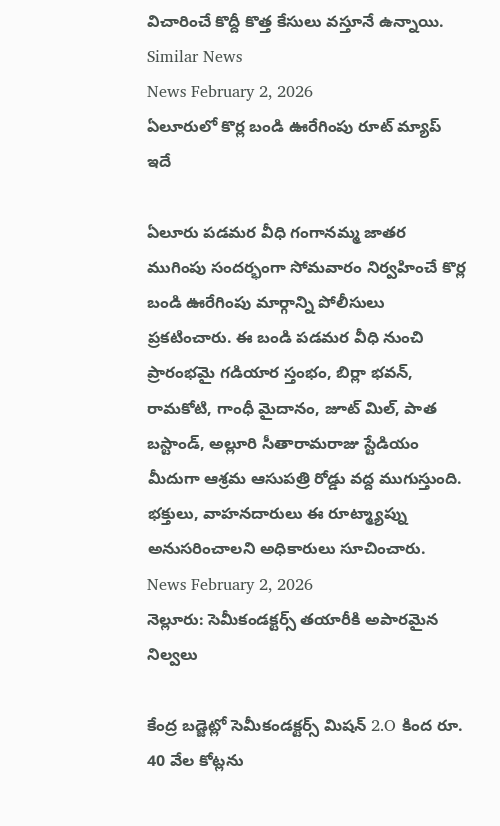విచారించే కొద్దీ కొత్త కేసులు వస్తూనే ఉన్నాయి.
Similar News
News February 2, 2026
ఏలూరులో కొర్ల బండి ఊరేగింపు రూట్ మ్యాప్ ఇదే

ఏలూరు పడమర వీధి గంగానమ్మ జాతర ముగింపు సందర్భంగా సోమవారం నిర్వహించే కొర్ల బండి ఊరేగింపు మార్గాన్ని పోలీసులు ప్రకటించారు. ఈ బండి పడమర వీధి నుంచి ప్రారంభమై గడియార స్తంభం, బిర్లా భవన్, రామకోటి, గాంధీ మైదానం, జూట్ మిల్, పాత బస్టాండ్, అల్లూరి సీతారామరాజు స్టేడియం మీదుగా ఆశ్రమ ఆసుపత్రి రోడ్డు వద్ద ముగుస్తుంది. భక్తులు, వాహనదారులు ఈ రూట్మ్యాప్ను అనుసరించాలని అధికారులు సూచించారు.
News February 2, 2026
నెల్లూరు: సెమీకండక్టర్స్ తయారీకి అపారమైన నిల్వలు

కేంద్ర బడ్జెట్లో సెమీకండక్టర్స్ మిషన్ 2.O కింద రూ. 40 వేల కోట్లను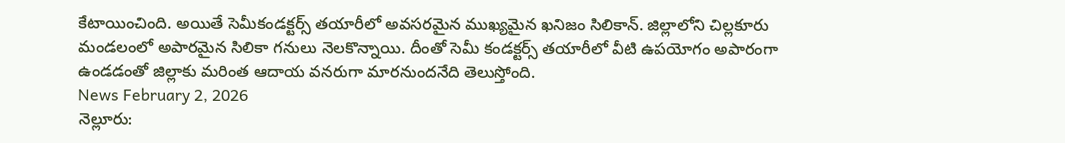కేటాయించింది. అయితే సెమీకండక్టర్స్ తయారీలో అవసరమైన ముఖ్యమైన ఖనిజం సిలికాన్. జిల్లాలోని చిల్లకూరు మండలంలో అపారమైన సిలికా గనులు నెలకొన్నాయి. దీంతో సెమీ కండక్టర్స్ తయారీలో వీటి ఉపయోగం అపారంగా ఉండడంతో జిల్లాకు మరింత ఆదాయ వనరుగా మారనుందనేది తెలుస్తోంది.
News February 2, 2026
నెల్లూరు: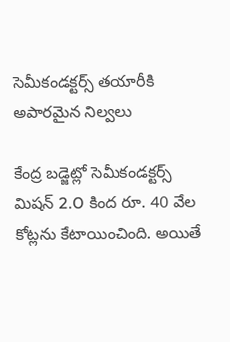సెమీకండక్టర్స్ తయారీకి అపారమైన నిల్వలు

కేంద్ర బడ్జెట్లో సెమీకండక్టర్స్ మిషన్ 2.O కింద రూ. 40 వేల కోట్లను కేటాయించింది. అయితే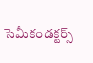సెమీకండక్టర్స్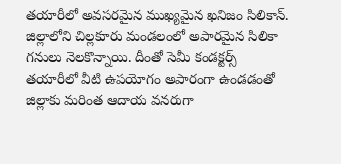తయారీలో అవసరమైన ముఖ్యమైన ఖనిజం సిలికాన్. జిల్లాలోని చిల్లకూరు మండలంలో అపారమైన సిలికా గనులు నెలకొన్నాయి. దీంతో సెమీ కండక్టర్స్ తయారీలో వీటి ఉపయోగం అపారంగా ఉండడంతో జిల్లాకు మరింత ఆదాయ వనరుగా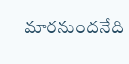మారనుందనేది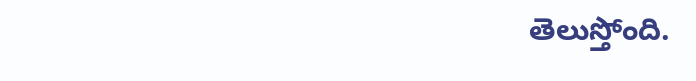తెలుస్తోంది.